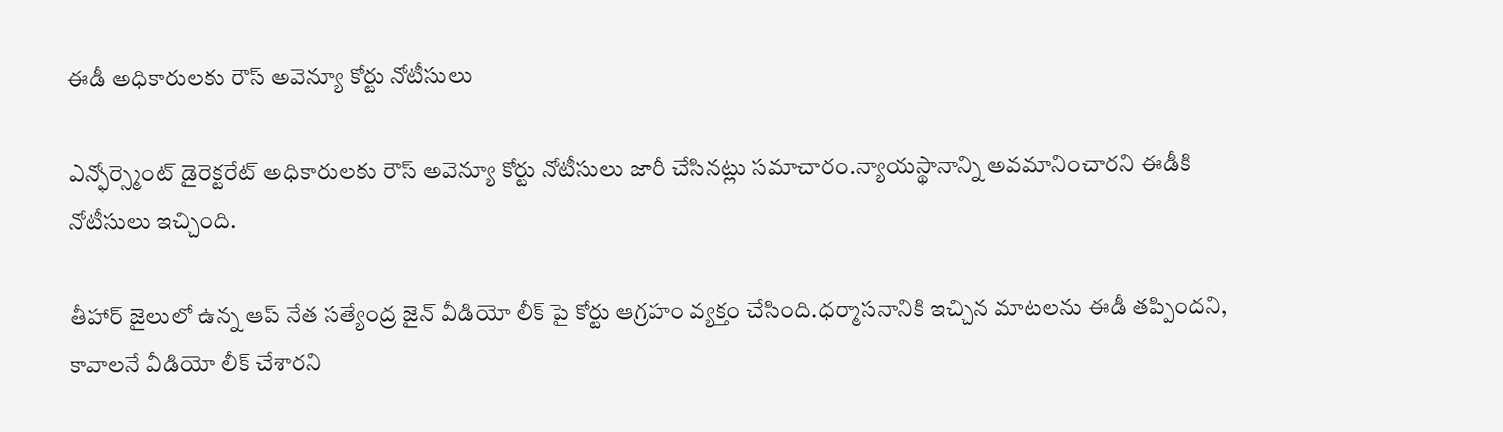ఈడీ అధికారులకు రౌస్ అవెన్యూ కోర్టు నోటీసులు

ఎన్ఫోర్స్మెంట్ డైరెక్టరేట్ అధికారులకు రౌస్ అవెన్యూ కోర్టు నోటీసులు జారీ చేసినట్లు సమాచారం.న్యాయస్థానాన్ని అవమానించారని ఈడీకి నోటీసులు ఇచ్చింది.

తీహార్ జైలులో ఉన్న ఆప్ నేత సత్యేంద్ర జైన్ వీడియో లీక్ పై కోర్టు ఆగ్రహం వ్యక్తం చేసింది.ధర్మాసనానికి ఇచ్చిన మాటలను ఈడీ తప్పిందని, కావాలనే వీడియో లీక్ చేశారని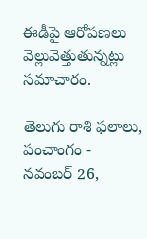ఈడీపై ఆరోపణలు వెల్లువెత్తుతున్నట్లు సమాచారం.

తెలుగు రాశి ఫలాలు, పంచాంగం - నవంబర్ 26,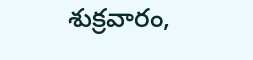శుక్రవారం,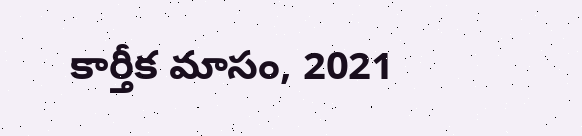కార్తీక మాసం, 2021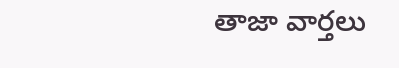తాజా వార్తలు